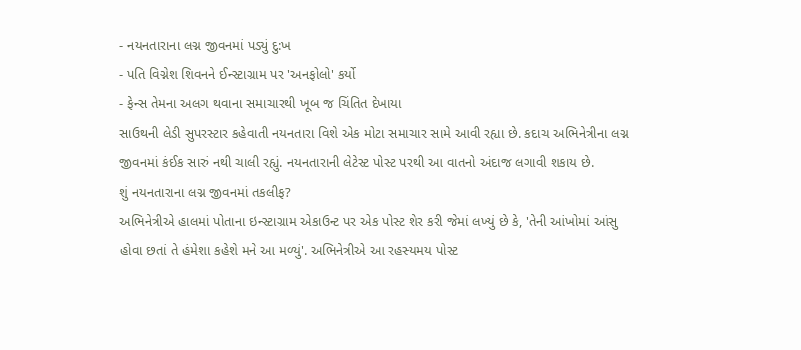- નયનતારાના લગ્ન જીવનમાં પડ્યું દુ:ખ
- પતિ વિગ્નેશ શિવનને ઈન્સ્ટાગ્રામ પર 'અનફોલો' કર્યો
- ફેન્સ તેમના અલગ થવાના સમાચારથી ખૂબ જ ચિંતિત દેખાયા
સાઉથની લેડી સુપરસ્ટાર કહેવાતી નયનતારા વિશે એક મોટા સમાચાર સામે આવી રહ્યા છે. કદાચ અભિનેત્રીના લગ્ન જીવનમાં કંઈક સારું નથી ચાલી રહ્યું. નયનતારાની લેટેસ્ટ પોસ્ટ પરથી આ વાતનો અંદાજ લગાવી શકાય છે.
શું નયનતારાના લગ્ન જીવનમાં તકલીફ?
અભિનેત્રીએ હાલમાં પોતાના ઇન્સ્ટાગ્રામ એકાઉન્ટ પર એક પોસ્ટ શેર કરી જેમાં લખ્યું છે કે, 'તેની આંખોમાં આંસુ હોવા છતાં તે હંમેશા કહેશે મને આ મળ્યું'. અભિનેત્રીએ આ રહસ્યમય પોસ્ટ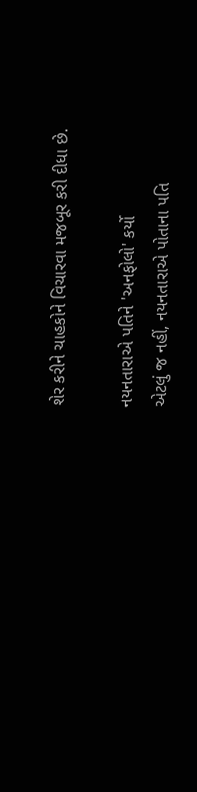શેર કરીને ચાહકોને વિચારવા મજબૂર કરી દીધા છે.

નયનતારાએ પતિને 'અનફોલો' કર્યો
એટલું જ નહીં, નયનતારાએ પોતાના પતિ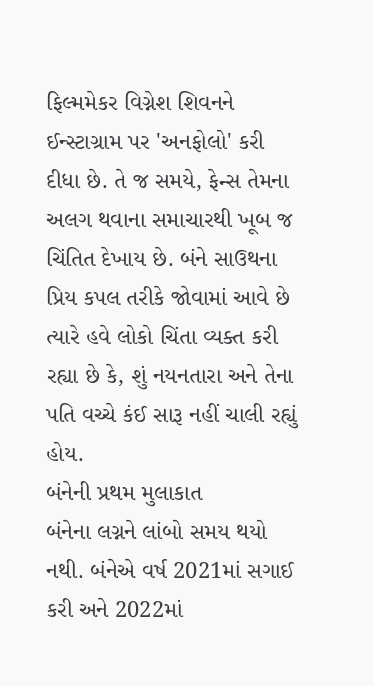ફિલ્મમેકર વિગ્નેશ શિવનને ઈન્સ્ટાગ્રામ પર 'અનફોલો' કરી દીધા છે. તે જ સમયે, ફેન્સ તેમના અલગ થવાના સમાચારથી ખૂબ જ ચિંતિત દેખાય છે. બંને સાઉથના પ્રિય કપલ તરીકે જોવામાં આવે છે ત્યારે હવે લોકો ચિંતા વ્યક્ત કરી રહ્યા છે કે, શું નયનતારા અને તેના પતિ વચ્ચે કંઈ સારૂ નહીં ચાલી રહ્યું હોય.
બંનેની પ્રથમ મુલાકાત
બંનેના લગ્નને લાંબો સમય થયો નથી. બંનેએ વર્ષ 2021માં સગાઈ કરી અને 2022માં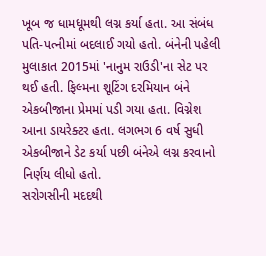ખૂબ જ ધામધૂમથી લગ્ન કર્યા હતા. આ સંબંધ પતિ-પત્નીમાં બદલાઈ ગયો હતો. બંનેની પહેલી મુલાકાત 2015માં 'નાનુમ રાઉડી'ના સેટ પર થઈ હતી. ફિલ્મના શૂટિંગ દરમિયાન બંને એકબીજાના પ્રેમમાં પડી ગયા હતા. વિગ્નેશ આના ડાયરેક્ટર હતા. લગભગ 6 વર્ષ સુધી એકબીજાને ડેટ કર્યા પછી બંનેએ લગ્ન કરવાનો નિર્ણય લીધો હતો.
સરોગસીની મદદથી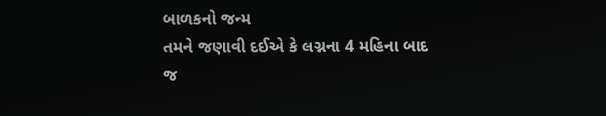બાળકનો જન્મ
તમને જણાવી દઈએ કે લગ્નના 4 મહિના બાદ જ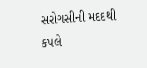સરોગસીની મદદથી કપલે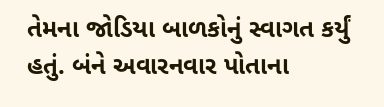તેમના જોડિયા બાળકોનું સ્વાગત કર્યું હતું. બંને અવારનવાર પોતાના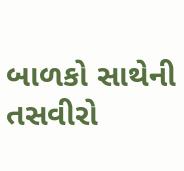બાળકો સાથેની તસવીરો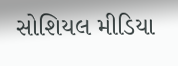સોશિયલ મીડિયા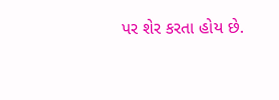પર શેર કરતા હોય છે.